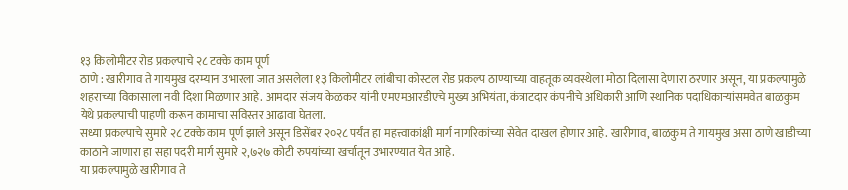१३ किलोमीटर रोड प्रकल्पाचे २८ टक्के काम पूर्ण
ठाणे : खारीगाव ते गायमुख दरम्यान उभारला जात असलेला १३ किलोमीटर लांबीचा कोस्टल रोड प्रकल्प ठाण्याच्या वाहतूक व्यवस्थेला मोठा दिलासा देणारा ठरणार असून, या प्रकल्पामुळे शहराच्या विकासाला नवी दिशा मिळणार आहे. आमदार संजय केळकर यांनी एमएमआरडीएचे मुख्य अभियंता, कंत्राटदार कंपनीचे अधिकारी आणि स्थानिक पदाधिकाऱ्यांसमवेत बाळकुम येथे प्रकल्पाची पाहणी करून कामाचा सविस्तर आढावा घेतला.
सध्या प्रकल्पाचे सुमारे २८ टक्के काम पूर्ण झाले असून डिसेंबर २०२८ पर्यंत हा महत्त्वाकांक्षी मार्ग नागरिकांच्या सेवेत दाखल होणार आहे. खारीगाव, बाळकुम ते गायमुख असा ठाणे खाडीच्या काठाने जाणारा हा सहा पदरी मार्ग सुमारे २,७२७ कोटी रुपयांच्या खर्चातून उभारण्यात येत आहे.
या प्रकल्पामुळे खारीगाव ते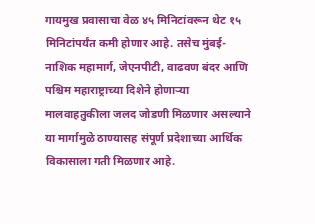गायमुख प्रवासाचा वेळ ४५ मिनिटांवरून थेट १५ मिनिटांपर्यंत कमी होणार आहे. तसेच मुंबई-नाशिक महामार्ग, जेएनपीटी, वाढवण बंदर आणि पश्चिम महाराष्ट्राच्या दिशेने होणाऱ्या मालवाहतुकीला जलद जोडणी मिळणार असल्याने या मार्गामुळे ठाण्यासह संपूर्ण प्रदेशाच्या आर्थिक विकासाला गती मिळणार आहे.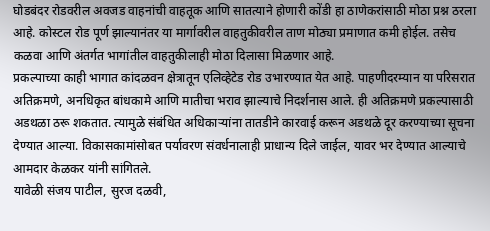घोडबंदर रोडवरील अवजड वाहनांची वाहतूक आणि सातत्याने होणारी कोंडी हा ठाणेकरांसाठी मोठा प्रश्न ठरला आहे. कोस्टल रोड पूर्ण झाल्यानंतर या मार्गावरील वाहतुकीवरील ताण मोठ्या प्रमाणात कमी होईल. तसेच कळवा आणि अंतर्गत भागांतील वाहतुकीलाही मोठा दिलासा मिळणार आहे.
प्रकल्पाच्या काही भागात कांदळवन क्षेत्रातून एलिव्हेटेड रोड उभारण्यात येत आहे. पाहणीदरम्यान या परिसरात अतिक्रमणे, अनधिकृत बांधकामे आणि मातीचा भराव झाल्याचे निदर्शनास आले. ही अतिक्रमणे प्रकल्पासाठी अडथळा ठरू शकतात. त्यामुळे संबंधित अधिकाऱ्यांना तातडीने कारवाई करून अडथळे दूर करण्याच्या सूचना देण्यात आल्या. विकासकामांसोबत पर्यावरण संवर्धनालाही प्राधान्य दिले जाईल, यावर भर देण्यात आल्याचे आमदार केळकर यांनी सांगितले.
यावेळी संजय पाटील, सुरज दळवी,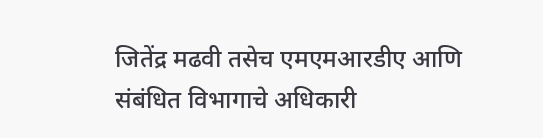जितेंद्र मढवी तसेच एमएमआरडीए आणि संबंधित विभागाचे अधिकारी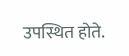उपस्थित होते.